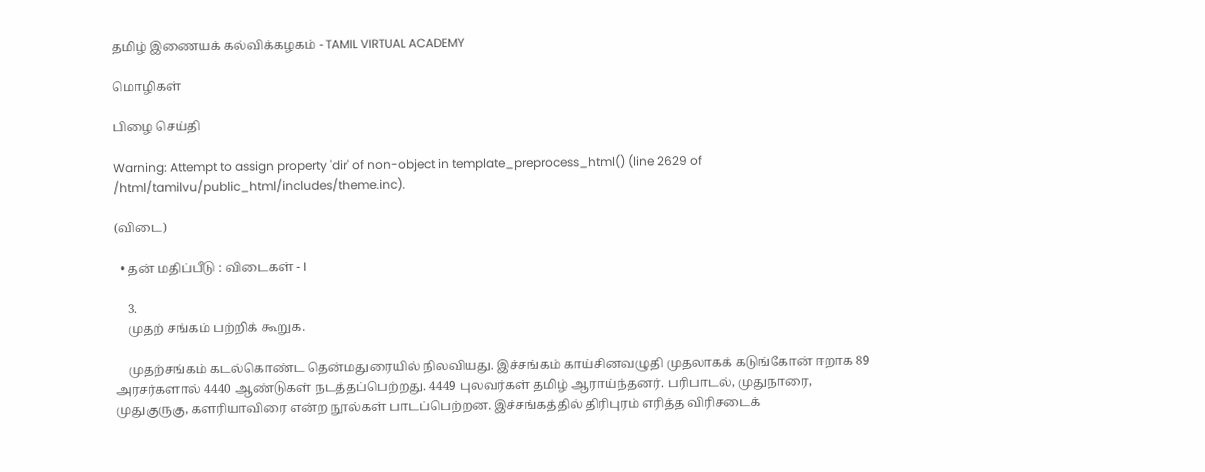தமிழ் இணையக் கல்விக்கழகம் - TAMIL VIRTUAL ACADEMY

மொழிகள்

பிழை செய்தி

Warning: Attempt to assign property 'dir' of non-object in template_preprocess_html() (line 2629 of /html/tamilvu/public_html/includes/theme.inc).

(விடை)

  • தன் மதிப்பீடு : விடைகள் - I

    3.
    முதற் சங்கம் பற்றிக் கூறுக.

    முதற்சங்கம் கடல்கொண்ட தென்மதுரையில் நிலவியது. இச்சங்கம் காய்சினவழுதி முதலாகக் கடுங்கோன் ஈறாக 89 அரசர்களால் 4440 ஆண்டுகள் நடத்தப்பெற்றது. 4449 புலவர்கள் தமிழ் ஆராய்ந்தனர். பரிபாடல், முதுநாரை, முதுகுருகு, களரியாவிரை என்ற நூல்கள் பாடப்பெற்றன. இச்சங்கத்தில் திரிபுரம் எரித்த விரிசடைக்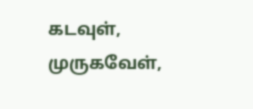கடவுள், முருகவேள்,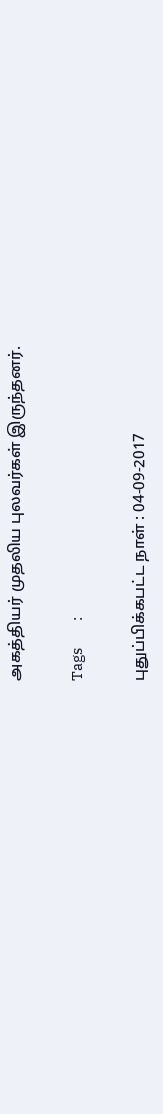அகத்தியர் முதலிய புலவர்கள் இருந்தனர்.

Tags         :

புதுப்பிக்கபட்ட நாள் : 04-09-2017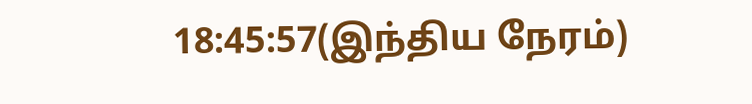18:45:57(இந்திய நேரம்)